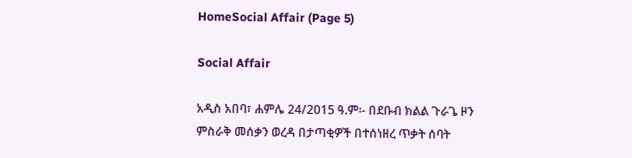HomeSocial Affair (Page 5)

Social Affair

አዲስ አበባ፣ ሐምሌ 24/2015 ዓ.ም፡- በደቡብ ክልል ጉራጌ ዞን ምስራቅ መሰቃን ወረዳ በታጣቂዎች በተሰነዘረ ጥቃት ሰባት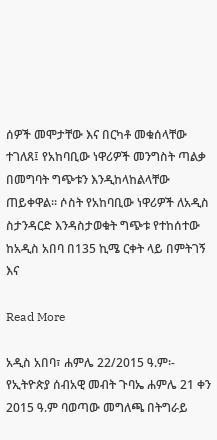ሰዎች መሞታቸው እና በርካቶ መቁሰላቸው ተገለጸ፤ የአከባቢው ነዋሪዎች መንግስት ጣልቃ በመግባት ግጭቱን እንዲከላከልላቸው ጠይቀዋል። ሶስት የአከባቢው ነዋሪዎች ለአዲስ ስታንዳርድ እንዳስታወቁት ግጭቱ የተከሰተው ከአዲስ አበባ በ135 ኪሜ ርቀት ላይ በምትገኝ እና

Read More

አዲስ አበባ፣ ሐምሌ 22/2015 ዓ.ም፡- የኢትዮጵያ ሰብአዊ መብት ጉባኤ ሐምሌ 21 ቀን 2015 ዓ.ም ባወጣው መግለጫ በትግራይ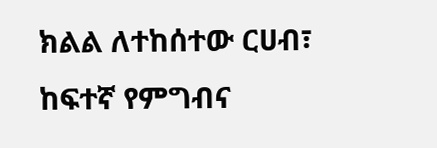ክልል ለተከሰተው ርሀብ፣ ከፍተኛ የምግብና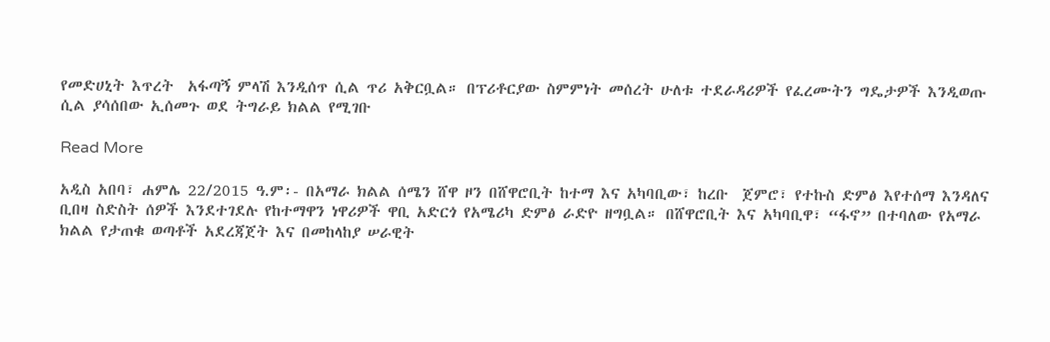የመድሀኒት እጥረት  አፋጣኝ ምላሽ እንዲሰጥ ሲል ጥሪ አቅርቧል። በፕሪቶርያው ስምምነት መሰረት ሁለቱ ተደራዳሪዎች የፈረሙትን ግዴታዎች እንዲወጡ ሲል ያሳሰበው ኢሰመጉ ወደ ትግራይ ክልል የሚገቡ

Read More

አዲስ አበባ፣ ሐምሌ 22/2015 ዓ.ም፡- በአማራ ክልል ሰሜን ሸዋ ዞን በሸዋሮቢት ከተማ እና አካባቢው፣ ከረቡ  ጀምሮ፣ የተኩስ ድምፅ እየተሰማ እንዳለና ቢበዛ ስድስት ሰዎች እንደተገደሉ የከተማዋን ነዋሪዎች ዋቢ አድርጎ የአሜሪካ ድምፅ ራድዮ ዘግቧል። በሸዋሮቢት እና አካባቢዋ፣ “ፋኖ” በተባለው የአማራ ክልል የታጠቁ ወጣቶች አደረጃጀት እና በመከላከያ ሠራዊት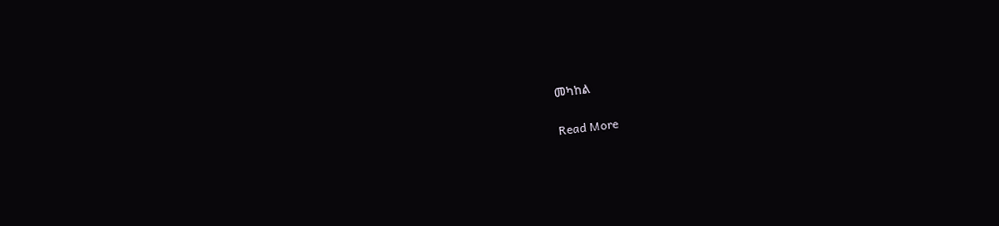መካከል

Read More